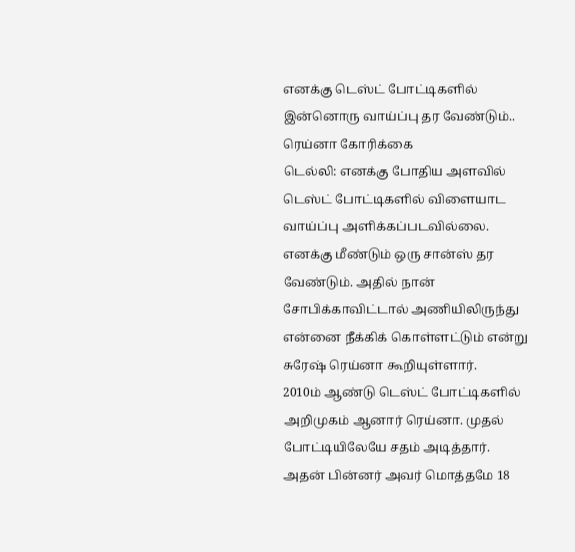எனக்கு டெஸ்ட் போட்டிகளில் இன்னொரு வாய்ப்பு தர வேண்டும்.. ரெய்னா கோரிக்கை
டெல்லி: எனக்கு போதிய அளவில் டெஸ்ட் போட்டிகளில் விளையாட வாய்ப்பு அளிக்கப்படவில்லை. எனக்கு மீண்டும் ஒரு சான்ஸ் தர வேண்டும். அதில் நான் சோபிக்காவிட்டால் அணியிலிருந்து என்னை நீக்கிக் கொள்ளட்டும் என்று சுரேஷ் ரெய்னா கூறியுள்ளார்.
2010ம் ஆண்டு டெஸ்ட் போட்டிகளில் அறிமுகம் ஆனார் ரெய்னா. முதல் போட்டியிலேயே சதம் அடித்தார். அதன் பின்னர் அவர் மொத்தமே 18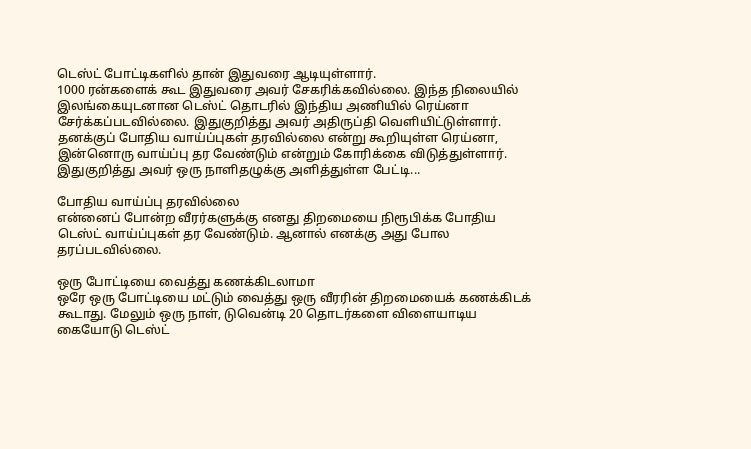டெஸ்ட் போட்டிகளில் தான் இதுவரை ஆடியுள்ளார்.
1000 ரன்களைக் கூட இதுவரை அவர் சேகரிக்கவில்லை. இந்த நிலையில் இலங்கையுடனான டெஸ்ட் தொடரில் இந்திய அணியில் ரெய்னா சேர்க்கப்படவில்லை. இதுகுறித்து அவர் அதிருப்தி வெளியிட்டுள்ளார். தனக்குப் போதிய வாய்ப்புகள் தரவில்லை என்று கூறியுள்ள ரெய்னா, இன்னொரு வாய்ப்பு தர வேண்டும் என்றும் கோரிக்கை விடுத்துள்ளார்.
இதுகுறித்து அவர் ஒரு நாளிதழுக்கு அளித்துள்ள பேட்டி...

போதிய வாய்ப்பு தரவில்லை
என்னைப் போன்ற வீரர்களுக்கு எனது திறமையை நிரூபிக்க போதிய டெஸ்ட் வாய்ப்புகள் தர வேண்டும். ஆனால் எனக்கு அது போல தரப்படவில்லை.

ஒரு போட்டியை வைத்து கணக்கிடலாமா
ஒரே ஒரு போட்டியை மட்டும் வைத்து ஒரு வீரரின் திறமையைக் கணக்கிடக் கூடாது. மேலும் ஒரு நாள், டுவென்டி 20 தொடர்களை விளையாடிய கையோடு டெஸ்ட்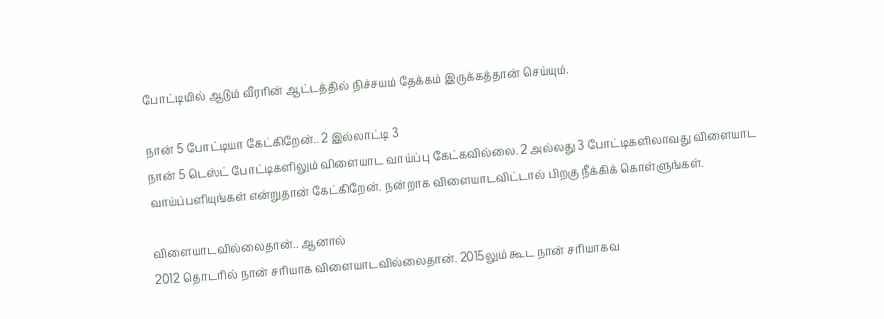போட்டியில் ஆடும் வீரரின் ஆட்டத்தில் நிச்சயம் தேக்கம் இருக்கத்தான் செய்யும்.

நான் 5 போட்டியா கேட்கிறேன்.. 2 இல்லாட்டி 3
நான் 5 டெஸ்ட் போட்டிகளிலும் விளையாட வாய்ப்பு கேட்கவில்லை. 2 அல்லது 3 போட்டிகளிலாவது விளையாட வாய்ப்பளியுங்கள் என்றுதான் கேட்கிறேன். நன்றாக விளையாடவிட்டால் பிறகு நீக்கிக் கொள்ளுங்கள்.

விளையாடவில்லைதான்.. ஆனால்
2012 தொடரில் நான் சரியாக விளையாடவில்லைதான். 2015லும் கூட நான் சரியாகவ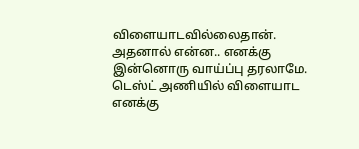விளையாடவில்லைதான். அதனால் என்ன.. எனக்கு இன்னொரு வாய்ப்பு தரலாமே. டெஸ்ட் அணியில் விளையாட எனக்கு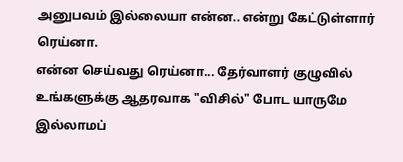அனுபவம் இல்லையா என்ன.. என்று கேட்டுள்ளார் ரெய்னா.
என்ன செய்வது ரெய்னா... தேர்வாளர் குழுவில் உங்களுக்கு ஆதரவாக "விசில்" போட யாருமே இல்லாமப்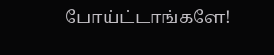போய்ட்டாங்களே!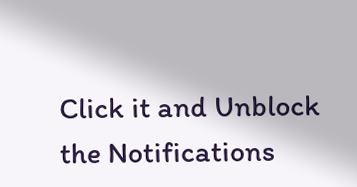Click it and Unblock the Notifications